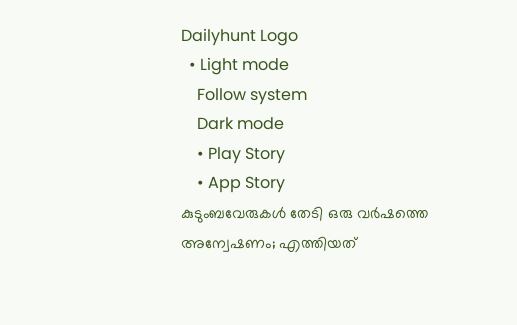Dailyhunt Logo
  • Light mode
    Follow system
    Dark mode
    • Play Story
    • App Story
കുടുംബവേരുകള്‍ തേടി ഒരു വര്‍ഷത്തെ അന്വേഷണം; എത്തിയത്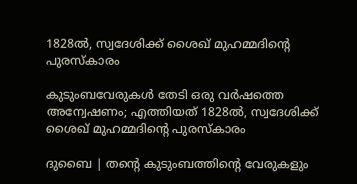1828ല്‍, സ്വദേശിക്ക് ശൈഖ് മുഹമ്മദിന്റെ പുരസ്‌കാരം

കുടുംബവേരുകള്‍ തേടി ഒരു വര്‍ഷത്തെ അന്വേഷണം; എത്തിയത് 1828ല്‍, സ്വദേശിക്ക് ശൈഖ് മുഹമ്മദിന്റെ പുരസ്‌കാരം

ദുബൈ | തന്റെ കുടുംബത്തിന്റെ വേരുകളും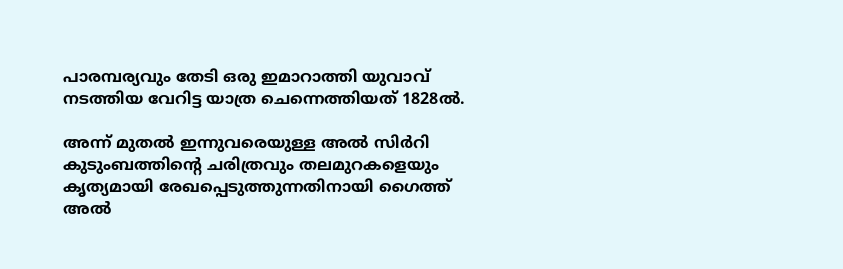പാരമ്പര്യവും തേടി ഒരു ഇമാറാത്തി യുവാവ് നടത്തിയ വേറിട്ട യാത്ര ചെന്നെത്തിയത് 1828ല്‍.

അന്ന് മുതല്‍ ഇന്നുവരെയുള്ള അല്‍ സിര്‍റി കുടുംബത്തിന്റെ ചരിത്രവും തലമുറകളെയും കൃത്യമായി രേഖപ്പെടുത്തുന്നതിനായി ഗൈത്ത് അല്‍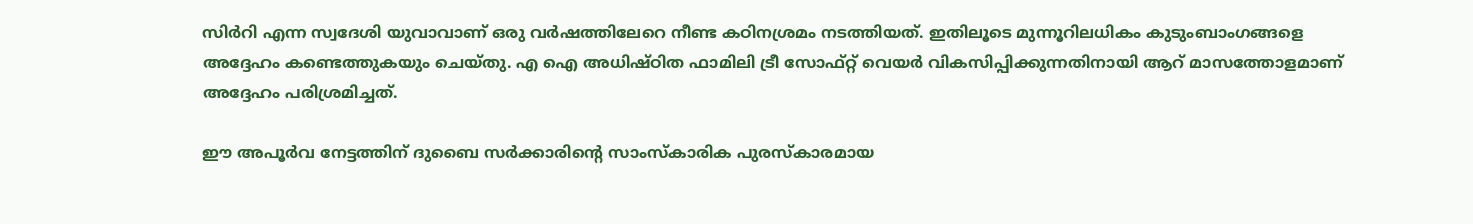സിര്‍റി എന്ന സ്വദേശി യുവാവാണ് ഒരു വര്‍ഷത്തിലേറെ നീണ്ട കഠിനശ്രമം നടത്തിയത്. ഇതിലൂടെ മുന്നൂറിലധികം കുടുംബാംഗങ്ങളെ അദ്ദേഹം കണ്ടെത്തുകയും ചെയ്തു. എ ഐ അധിഷ്ഠിത ഫാമിലി ട്രീ സോഫ്റ്റ് വെയര്‍ വികസിപ്പിക്കുന്നതിനായി ആറ് മാസത്തോളമാണ് അദ്ദേഹം പരിശ്രമിച്ചത്.

ഈ അപൂര്‍വ നേട്ടത്തിന് ദുബൈ സര്‍ക്കാരിന്റെ സാംസ്‌കാരിക പുരസ്‌കാരമായ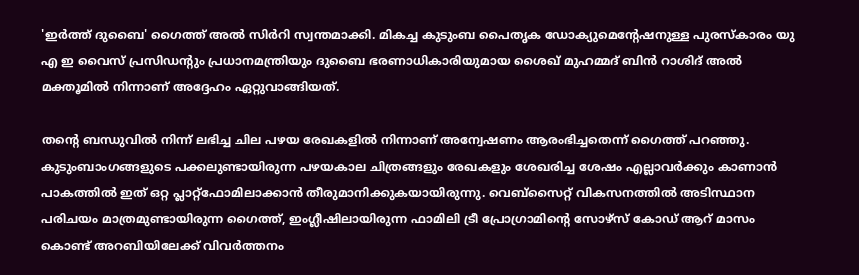'ഇര്‍ത്ത് ദുബൈ' ഗൈത്ത് അല്‍ സിര്‍റി സ്വന്തമാക്കി. മികച്ച കുടുംബ പൈതൃക ഡോക്യുമെന്റേഷനുള്ള പുരസ്‌കാരം യു എ ഇ വൈസ് പ്രസിഡന്റും പ്രധാനമന്ത്രിയും ദുബൈ ഭരണാധികാരിയുമായ ശൈഖ് മുഹമ്മദ് ബിന്‍ റാശിദ് അല്‍ മക്തൂമില്‍ നിന്നാണ് അദ്ദേഹം ഏറ്റുവാങ്ങിയത്.

തന്റെ ബന്ധുവില്‍ നിന്ന് ലഭിച്ച ചില പഴയ രേഖകളില്‍ നിന്നാണ് അന്വേഷണം ആരംഭിച്ചതെന്ന് ഗൈത്ത് പറഞ്ഞു. കുടുംബാംഗങ്ങളുടെ പക്കലുണ്ടായിരുന്ന പഴയകാല ചിത്രങ്ങളും രേഖകളും ശേഖരിച്ച ശേഷം എല്ലാവര്‍ക്കും കാണാന്‍ പാകത്തില്‍ ഇത് ഒറ്റ പ്ലാറ്റ്‌ഫോമിലാക്കാന്‍ തീരുമാനിക്കുകയായിരുന്നു. വെബ്‌സൈറ്റ് വികസനത്തില്‍ അടിസ്ഥാന പരിചയം മാത്രമുണ്ടായിരുന്ന ഗൈത്ത്, ഇംഗ്ലീഷിലായിരുന്ന ഫാമിലി ട്രീ പ്രോഗ്രാമിന്റെ സോഴ്‌സ് കോഡ് ആറ് മാസം കൊണ്ട് അറബിയിലേക്ക് വിവര്‍ത്തനം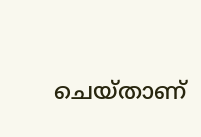ചെയ്താണ്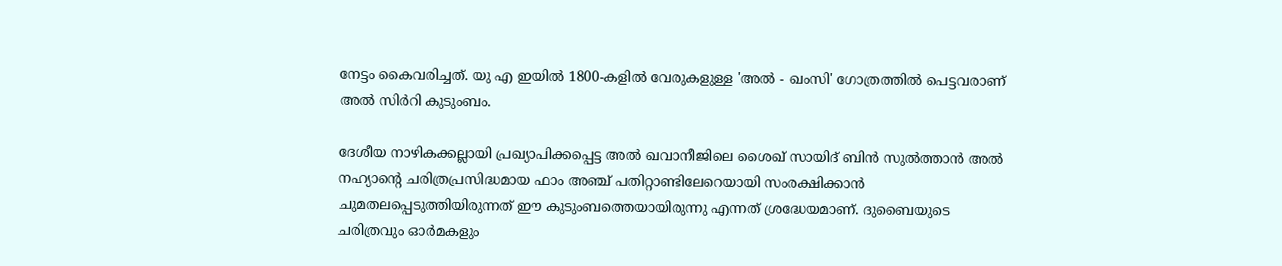നേട്ടം കൈവരിച്ചത്. യു എ ഇയില്‍ 1800-കളില്‍ വേരുകളുള്ള 'അല്‍ - ഖംസി' ഗോത്രത്തില്‍ പെട്ടവരാണ് അല്‍ സിര്‍റി കുടുംബം.

ദേശീയ നാഴികക്കല്ലായി പ്രഖ്യാപിക്കപ്പെട്ട അല്‍ ഖവാനീജിലെ ശൈഖ് സായിദ് ബിന്‍ സുല്‍ത്താന്‍ അല്‍ നഹ്യാന്റെ ചരിത്രപ്രസിദ്ധമായ ഫാം അഞ്ച് പതിറ്റാണ്ടിലേറെയായി സംരക്ഷിക്കാന്‍ ചുമതലപ്പെടുത്തിയിരുന്നത് ഈ കുടുംബത്തെയായിരുന്നു എന്നത് ശ്രദ്ധേയമാണ്. ദുബൈയുടെ ചരിത്രവും ഓര്‍മകളും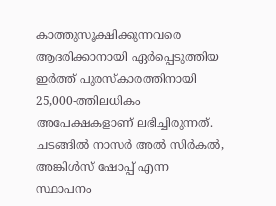കാത്തുസൂക്ഷിക്കുന്നവരെ ആദരിക്കാനായി ഏര്‍പ്പെടുത്തിയ ഇര്‍ത്ത് പുരസ്‌കാരത്തിനായി 25,000-ത്തിലധികം അപേക്ഷകളാണ് ലഭിച്ചിരുന്നത്. ചടങ്ങില്‍ നാസര്‍ അല്‍ സിര്‍കല്‍, അങ്കിള്‍സ് ഷോപ്പ് എന്ന സ്ഥാപനം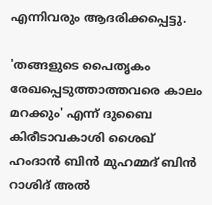എന്നിവരും ആദരിക്കപ്പെട്ടു.

'തങ്ങളുടെ പൈതൃകം രേഖപ്പെടുത്താത്തവരെ കാലം മറക്കും' എന്ന് ദുബൈ കിരീടാവകാശി ശൈഖ് ഹംദാന്‍ ബിന്‍ മുഹമ്മദ് ബിന്‍ റാശിദ് അല്‍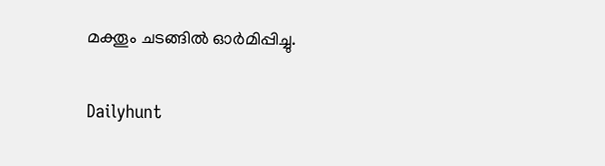മക്തൂം ചടങ്ങില്‍ ഓര്‍മിപ്പിച്ചു.

Dailyhunt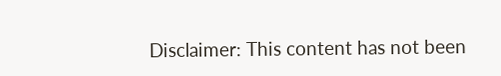Disclaimer: This content has not been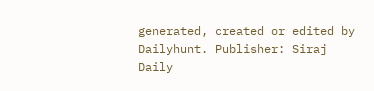generated, created or edited by Dailyhunt. Publisher: Siraj Daily